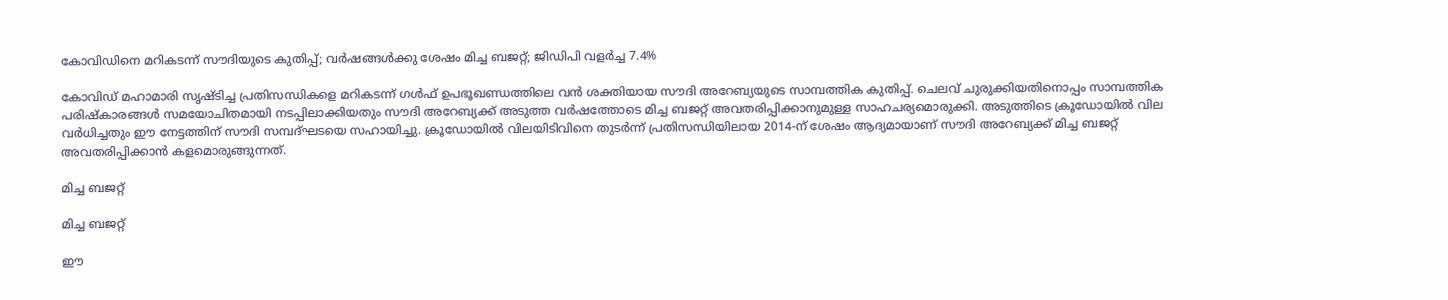കോവിഡിനെ മറികടന്ന് സൗദിയുടെ കുതിപ്പ്; വര്‍ഷങ്ങള്‍ക്കു ശേഷം മിച്ച ബജറ്റ്; ജിഡിപി വളര്‍ച്ച 7.4%

കോവിഡ് മഹാമാരി സൃഷ്ടിച്ച പ്രതിസന്ധികളെ മറികടന്ന് ഗള്‍ഫ് ഉപഭൂഖണ്ഡത്തിലെ വന്‍ ശക്തിയായ സൗദി അറേബ്യയുടെ സാമ്പത്തിക കുതിപ്പ്. ചെലവ് ചുരുക്കിയതിനൊപ്പം സാമ്പത്തിക പരിഷ്‌കാരങ്ങള്‍ സമയോചിതമായി നടപ്പിലാക്കിയതും സൗദി അറേബ്യക്ക് അടുത്ത വര്‍ഷത്തോടെ മിച്ച ബജറ്റ് അവതരിപ്പിക്കാനുമുള്ള സാഹചര്യമൊരുക്കി. അടുത്തിടെ ക്രൂഡോയില്‍ വില വര്‍ധിച്ചതും ഈ നേട്ടത്തിന് സൗദി സമ്പദ്ഘടയെ സഹായിച്ചു. ക്രൂഡോയില്‍ വിലയിടിവിനെ തുടര്‍ന്ന് പ്രതിസന്ധിയിലായ 2014-ന് ശേഷം ആദ്യമായാണ് സൗദി അറേബ്യക്ക് മിച്ച ബജറ്റ് അവതരിപ്പിക്കാന്‍ കളമൊരുങ്ങുന്നത്.

മിച്ച ബജറ്റ്

മിച്ച ബജറ്റ്

ഈ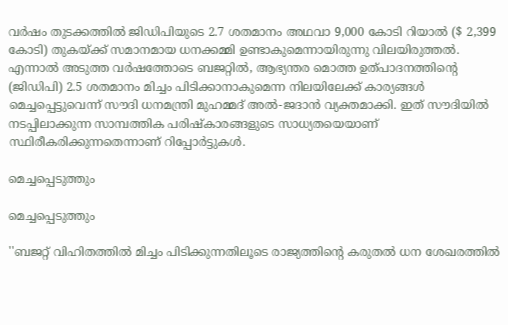വര്‍ഷം തുടക്കത്തില്‍ ജിഡിപിയുടെ 2.7 ശതമാനം അഥവാ 9,000 കോടി റിയാല്‍ ($ 2,399 കോടി) തുകയ്ക്ക് സമാനമായ ധനക്കമ്മി ഉണ്ടാകുമെന്നായിരുന്നു വിലയിരുത്തല്‍. എന്നാല്‍ അടുത്ത വര്‍ഷത്തോടെ ബജറ്റില്‍, ആഭ്യന്തര മൊത്ത ഉത്പാദനത്തിന്റെ (ജിഡിപി) 2.5 ശതമാനം മിച്ചം പിടിക്കാനാകുമെന്ന നിലയിലേക്ക് കാര്യങ്ങള്‍ മെച്ചപ്പെട്ടുവെന്ന് സൗദി ധനമന്ത്രി മുഹമ്മദ് അല്‍-ജദാന്‍ വ്യക്തമാക്കി. ഇത് സൗദിയില്‍ നടപ്പിലാക്കുന്ന സാമ്പത്തിക പരിഷ്‌കാരങ്ങളുടെ സാധ്യതയെയാണ് സ്ഥിരീകരിക്കുന്നതെന്നാണ് റിപ്പോര്‍ട്ടുകള്‍.

മെച്ചപ്പെടുത്തും

മെച്ചപ്പെടുത്തും

''ബജറ്റ് വിഹിതത്തില്‍ മിച്ചം പിടിക്കുന്നതിലൂടെ രാജ്യത്തിന്റെ കരുതല്‍ ധന ശേഖരത്തില്‍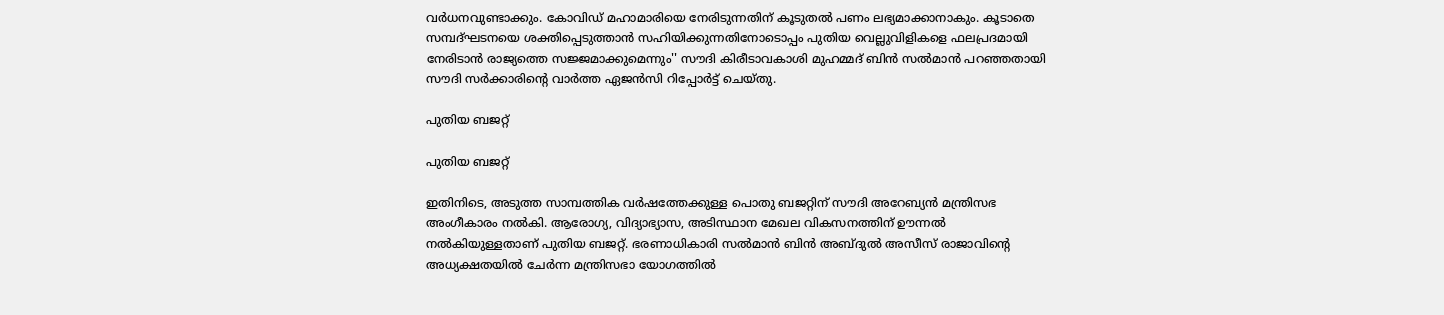വര്‍ധനവുണ്ടാക്കും. കോവിഡ് മഹാമാരിയെ നേരിടുന്നതിന് കൂടുതല്‍ പണം ലഭ്യമാക്കാനാകും. കൂടാതെ സമ്പദ്ഘടനയെ ശക്തിപ്പെടുത്താന്‍ സഹിയിക്കുന്നതിനോടൊപ്പം പുതിയ വെല്ലുവിളികളെ ഫലപ്രദമായി നേരിടാന്‍ രാജ്യത്തെ സജ്ജമാക്കുമെന്നും'' സൗദി കിരീടാവകാശി മുഹമ്മദ് ബിന്‍ സല്‍മാന്‍ പറഞ്ഞതായി സൗദി സര്‍ക്കാരിന്റെ വാര്‍ത്ത ഏജന്‍സി റിപ്പോര്‍ട്ട് ചെയ്തു.

പുതിയ ബജറ്റ്

പുതിയ ബജറ്റ്

ഇതിനിടെ, അടുത്ത സാമ്പത്തിക വര്‍ഷത്തേക്കുള്ള പൊതു ബജറ്റിന് സൗദി അറേബ്യന്‍ മന്ത്രിസഭ അംഗീകാരം നല്‍കി. ആരോഗ്യ, വിദ്യാഭ്യാസ, അടിസ്ഥാന മേഖല വികസനത്തിന് ഊന്നല്‍ നല്‍കിയുള്ളതാണ് പുതിയ ബജറ്റ്. ഭരണാധികാരി സല്‍മാന്‍ ബിന്‍ അബ്ദുല്‍ അസീസ് രാജാവിന്റെ അധ്യക്ഷതയില്‍ ചേര്‍ന്ന മന്ത്രിസഭാ യോഗത്തില്‍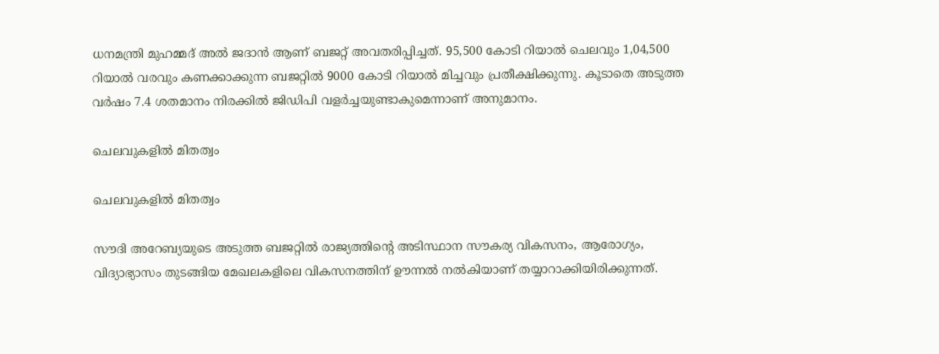ധനമന്ത്രി മുഹമ്മദ് അല്‍ ജദാന്‍ ആണ് ബജറ്റ് അവതരിപ്പിച്ചത്. 95,500 കോടി റിയാല്‍ ചെലവും 1,04,500 റിയാല്‍ വരവും കണക്കാക്കുന്ന ബജറ്റില്‍ 9000 കോടി റിയാല്‍ മിച്ചവും പ്രതീക്ഷിക്കുന്നു. കൂടാതെ അടുത്ത വര്‍ഷം 7.4 ശതമാനം നിരക്കില്‍ ജിഡിപി വളര്‍ച്ചയുണ്ടാകുമെന്നാണ് അനുമാനം.

ചെലവുകളില്‍ മിതത്വം

ചെലവുകളില്‍ മിതത്വം

സൗദി അറേബ്യയുടെ അടുത്ത ബജറ്റില്‍ രാജ്യത്തിന്റെ അടിസ്ഥാന സൗകര്യ വികസനം, ആരോഗ്യം, വിദ്യാഭ്യാസം തുടങ്ങിയ മേഖലകളിലെ വികസനത്തിന് ഊന്നല്‍ നല്‍കിയാണ് തയ്യാറാക്കിയിരിക്കുന്നത്.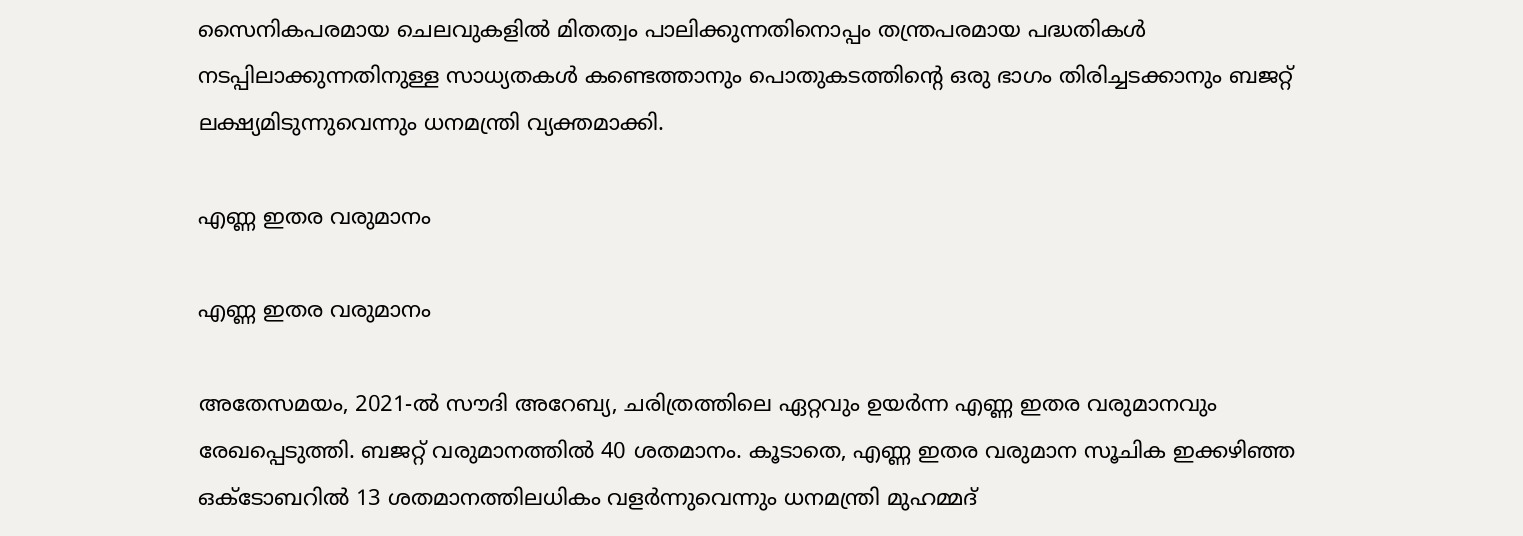സൈനികപരമായ ചെലവുകളില്‍ മിതത്വം പാലിക്കുന്നതിനൊപ്പം തന്ത്രപരമായ പദ്ധതികള്‍ നടപ്പിലാക്കുന്നതിനുള്ള സാധ്യതകള്‍ കണ്ടെത്താനും പൊതുകടത്തിന്റെ ഒരു ഭാഗം തിരിച്ചടക്കാനും ബജറ്റ് ലക്ഷ്യമിടുന്നുവെന്നും ധനമന്ത്രി വ്യക്തമാക്കി.

എണ്ണ ഇതര വരുമാനം

എണ്ണ ഇതര വരുമാനം

അതേസമയം, 2021-ല്‍ സൗദി അറേബ്യ, ചരിത്രത്തിലെ ഏറ്റവും ഉയര്‍ന്ന എണ്ണ ഇതര വരുമാനവും രേഖപ്പെടുത്തി. ബജറ്റ് വരുമാനത്തില്‍ 40 ശതമാനം. കൂടാതെ, എണ്ണ ഇതര വരുമാന സൂചിക ഇക്കഴിഞ്ഞ ഒക്ടോബറില്‍ 13 ശതമാനത്തിലധികം വളര്‍ന്നുവെന്നും ധനമന്ത്രി മുഹമ്മദ്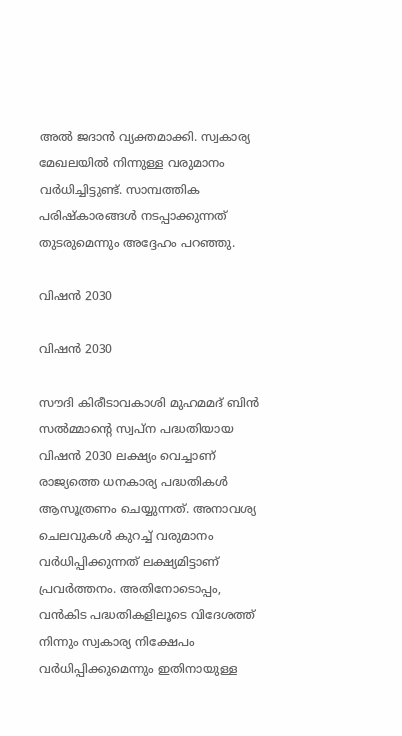അല്‍ ജദാന്‍ വ്യക്തമാക്കി. സ്വകാര്യ മേഖലയില്‍ നിന്നുള്ള വരുമാനം വര്‍ധിച്ചിട്ടുണ്ട്. സാമ്പത്തിക പരിഷ്‌കാരങ്ങള്‍ നടപ്പാക്കുന്നത് തുടരുമെന്നും അദ്ദേഹം പറഞ്ഞു.

വിഷന്‍ 2030

വിഷന്‍ 2030

സൗദി കിരീടാവകാശി മുഹമമദ് ബിന്‍ സല്‍മ്മാന്റെ സ്വപ്‌ന പദ്ധതിയായ വിഷന്‍ 2030 ലക്ഷ്യം വെച്ചാണ് രാജ്യത്തെ ധനകാര്യ പദ്ധതികള്‍ ആസൂത്രണം ചെയ്യുന്നത്. അനാവശ്യ ചെലവുകള്‍ കുറച്ച് വരുമാനം വര്‍ധിപ്പിക്കുന്നത് ലക്ഷ്യമിട്ടാണ് പ്രവര്‍ത്തനം. അതിനോടൊപ്പം, വന്‍കിട പദ്ധതികളിലൂടെ വിദേശത്ത് നിന്നും സ്വകാര്യ നിക്ഷേപം വര്‍ധിപ്പിക്കുമെന്നും ഇതിനായുള്ള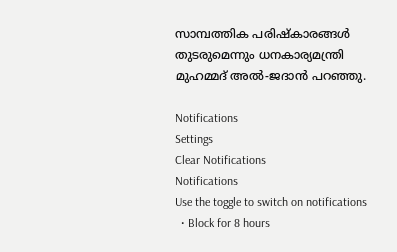സാമ്പത്തിക പരിഷ്‌കാരങ്ങള്‍ തുടരുമെന്നും ധനകാര്യമന്ത്രി മുഹമ്മദ് അല്‍-ജദാന്‍ പറഞ്ഞു.

Notifications
Settings
Clear Notifications
Notifications
Use the toggle to switch on notifications
  • Block for 8 hours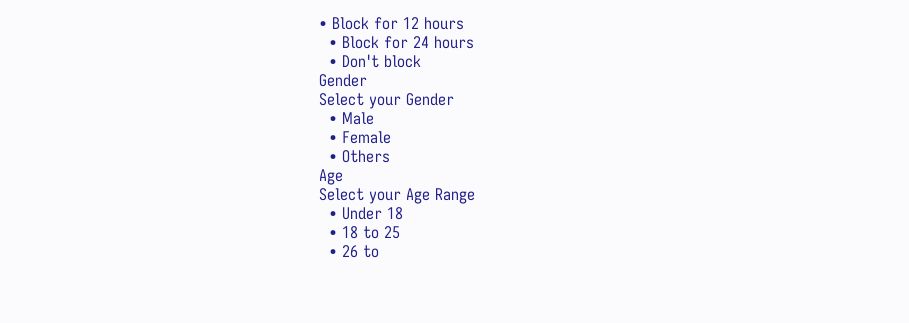• Block for 12 hours
  • Block for 24 hours
  • Don't block
Gender
Select your Gender
  • Male
  • Female
  • Others
Age
Select your Age Range
  • Under 18
  • 18 to 25
  • 26 to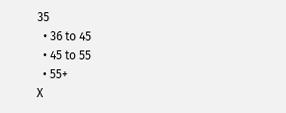35
  • 36 to 45
  • 45 to 55
  • 55+
X